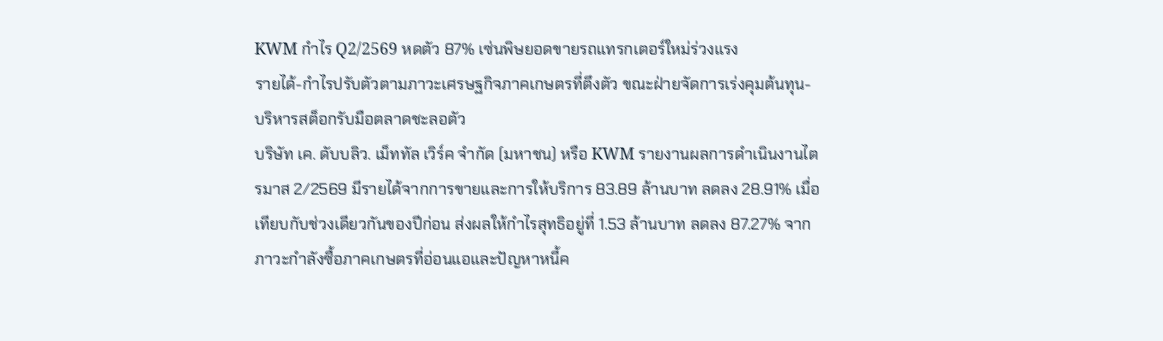KWM กำไร Q2/2569 หดตัว 87% เซ่นพิษยอดขายรถแทรกเตอร์ใหม่ร่วงแรง
รายได้-กำไรปรับตัวตามภาวะเศรษฐกิจภาคเกษตรที่ตึงตัว ขณะฝ่ายจัดการเร่งคุมต้นทุน-บริหารสต็อกรับมือตลาดชะลอตัว
บริษัท เค. ดับบลิว. เม็ททัล เวิร์ค จำกัด (มหาชน) หรือ KWM รายงานผลการดำเนินงานไตรมาส 2/2569 มีรายได้จากการขายและการให้บริการ 83.89 ล้านบาท ลดลง 28.91% เมื่อเทียบกับช่วงเดียวกันของปีก่อน ส่งผลให้กำไรสุทธิอยู่ที่ 1.53 ล้านบาท ลดลง 87.27% จากภาวะกำลังซื้อภาคเกษตรที่อ่อนแอและปัญหาหนี้ค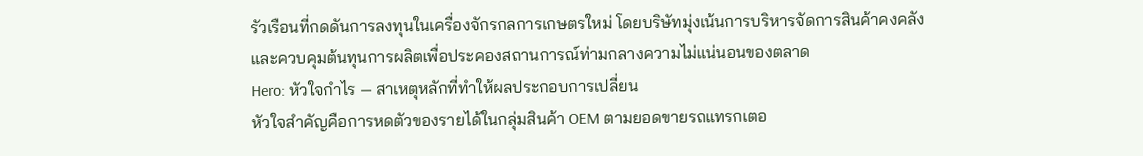รัวเรือนที่กดดันการลงทุนในเครื่องจักรกลการเกษตรใหม่ โดยบริษัทมุ่งเน้นการบริหารจัดการสินค้าคงคลังและควบคุมต้นทุนการผลิตเพื่อประคองสถานการณ์ท่ามกลางความไม่แน่นอนของตลาด
Hero: หัวใจกำไร — สาเหตุหลักที่ทำให้ผลประกอบการเปลี่ยน
หัวใจสำคัญคือการหดตัวของรายได้ในกลุ่มสินค้า OEM ตามยอดขายรถแทรกเตอ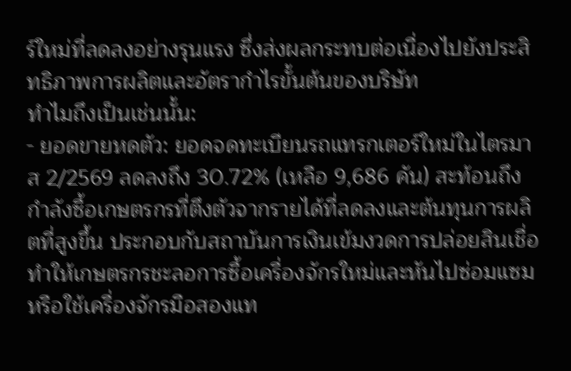ร์ใหม่ที่ลดลงอย่างรุนแรง ซึ่งส่งผลกระทบต่อเนื่องไปยังประสิทธิภาพการผลิตและอัตรากำไรขั้นต้นของบริษัท
ทำไมถึงเป็นเช่นนั้น:
- ยอดขายหดตัว: ยอดจดทะเบียนรถแทรกเตอร์ใหม่ในไตรมาส 2/2569 ลดลงถึง 30.72% (เหลือ 9,686 คัน) สะท้อนถึงกำลังซื้อเกษตรกรที่ตึงตัวจากรายได้ที่ลดลงและต้นทุนการผลิตที่สูงขึ้น ประกอบกับสถาบันการเงินเข้มงวดการปล่อยสินเชื่อ ทำให้เกษตรกรชะลอการซื้อเครื่องจักรใหม่และหันไปซ่อมแซมหรือใช้เครื่องจักรมือสองแท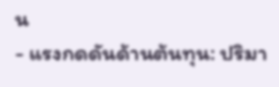น
- แรงกดดันด้านต้นทุน: ปริมา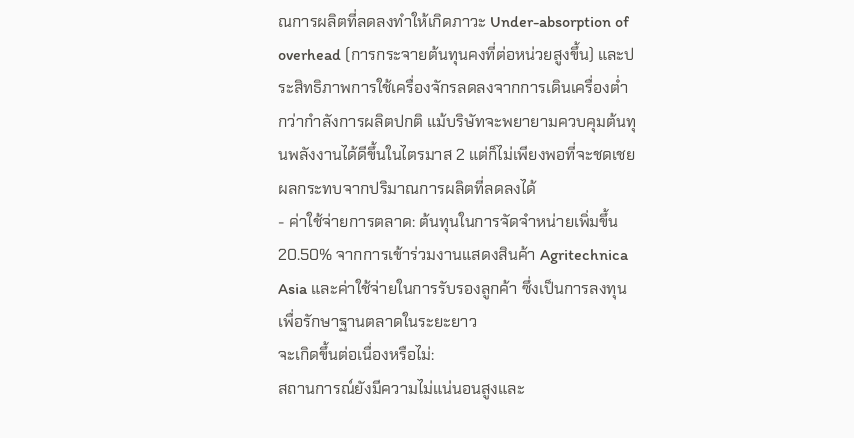ณการผลิตที่ลดลงทำให้เกิดภาวะ Under-absorption of overhead (การกระจายต้นทุนคงที่ต่อหน่วยสูงขึ้น) และประสิทธิภาพการใช้เครื่องจักรลดลงจากการเดินเครื่องต่ำกว่ากำลังการผลิตปกติ แม้บริษัทจะพยายามควบคุมต้นทุนพลังงานได้ดีขึ้นในไตรมาส 2 แต่ก็ไม่เพียงพอที่จะชดเชยผลกระทบจากปริมาณการผลิตที่ลดลงได้
- ค่าใช้จ่ายการตลาด: ต้นทุนในการจัดจำหน่ายเพิ่มขึ้น 20.50% จากการเข้าร่วมงานแสดงสินค้า Agritechnica Asia และค่าใช้จ่ายในการรับรองลูกค้า ซึ่งเป็นการลงทุนเพื่อรักษาฐานตลาดในระยะยาว
จะเกิดขึ้นต่อเนื่องหรือไม่:
สถานการณ์ยังมีความไม่แน่นอนสูงและ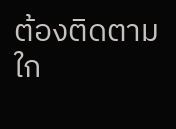ต้องติดตามใก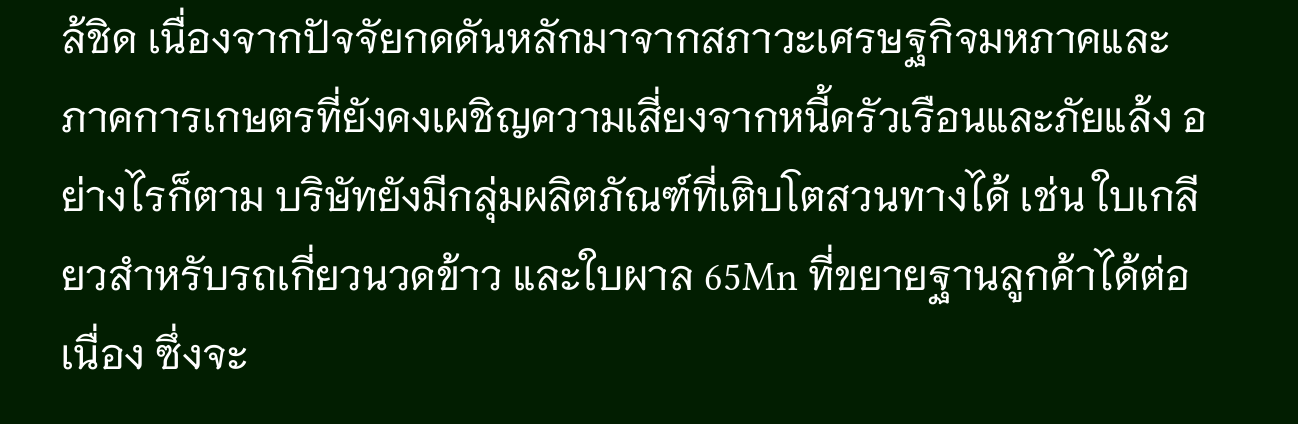ล้ชิด เนื่องจากปัจจัยกดดันหลักมาจากสภาวะเศรษฐกิจมหภาคและภาคการเกษตรที่ยังคงเผชิญความเสี่ยงจากหนี้ครัวเรือนและภัยแล้ง อย่างไรก็ตาม บริษัทยังมีกลุ่มผลิตภัณฑ์ที่เติบโตสวนทางได้ เช่น ใบเกลียวสำหรับรถเกี่ยวนวดข้าว และใบผาล 65Mn ที่ขยายฐานลูกค้าได้ต่อเนื่อง ซึ่งจะ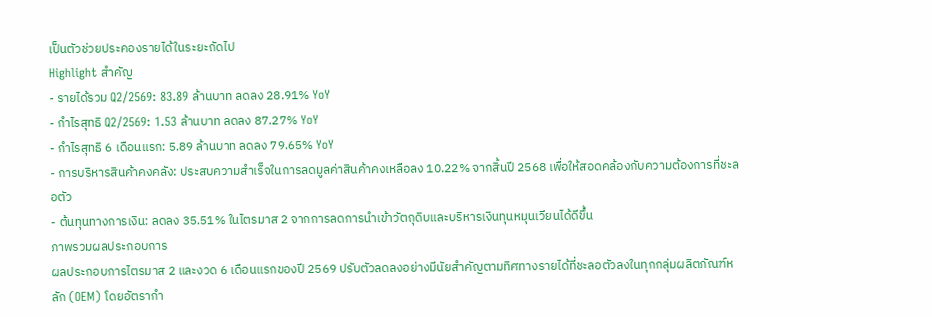เป็นตัวช่วยประคองรายได้ในระยะถัดไป
Highlight สำคัญ
- รายได้รวม Q2/2569: 83.89 ล้านบาท ลดลง 28.91% YoY
- กำไรสุทธิ Q2/2569: 1.53 ล้านบาท ลดลง 87.27% YoY
- กำไรสุทธิ 6 เดือนแรก: 5.89 ล้านบาท ลดลง 79.65% YoY
- การบริหารสินค้าคงคลัง: ประสบความสำเร็จในการลดมูลค่าสินค้าคงเหลือลง 10.22% จากสิ้นปี 2568 เพื่อให้สอดคล้องกับความต้องการที่ชะลอตัว
- ต้นทุนทางการเงิน: ลดลง 35.51% ในไตรมาส 2 จากการลดการนำเข้าวัตถุดิบและบริหารเงินทุนหมุนเวียนได้ดีขึ้น
ภาพรวมผลประกอบการ
ผลประกอบการไตรมาส 2 และงวด 6 เดือนแรกของปี 2569 ปรับตัวลดลงอย่างมีนัยสำคัญตามทิศทางรายได้ที่ชะลอตัวลงในทุกกลุ่มผลิตภัณฑ์หลัก (OEM) โดยอัตรากำ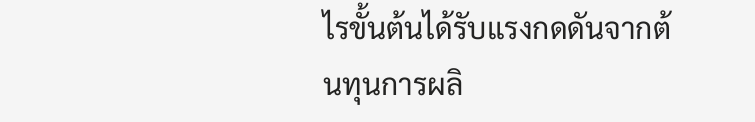ไรขั้นต้นได้รับแรงกดดันจากต้นทุนการผลิ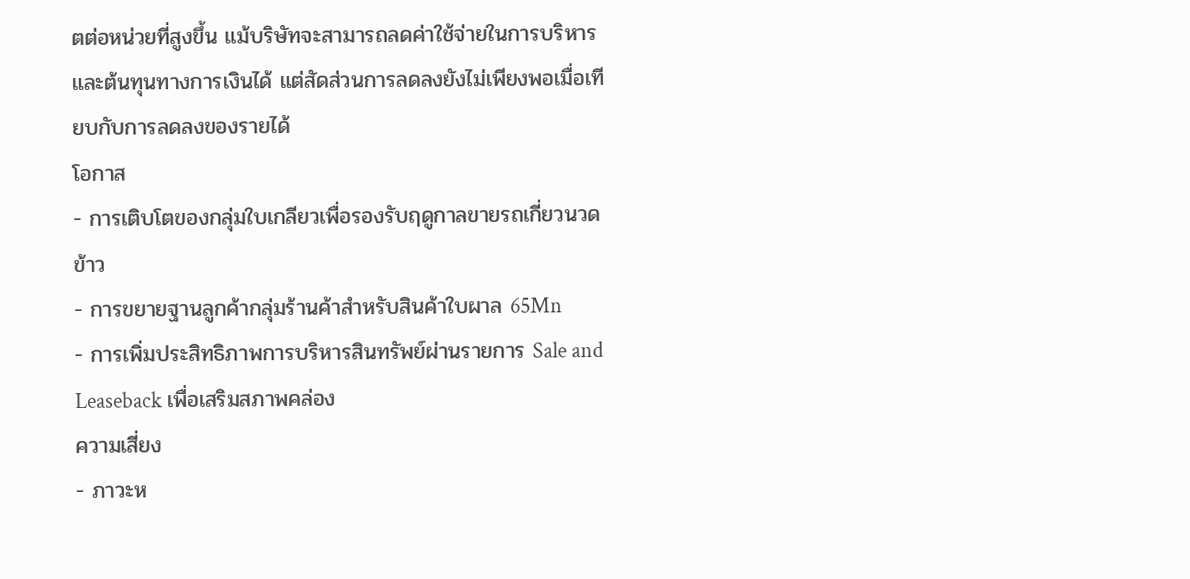ตต่อหน่วยที่สูงขึ้น แม้บริษัทจะสามารถลดค่าใช้จ่ายในการบริหารและต้นทุนทางการเงินได้ แต่สัดส่วนการลดลงยังไม่เพียงพอเมื่อเทียบกับการลดลงของรายได้
โอกาส
- การเติบโตของกลุ่มใบเกลียวเพื่อรองรับฤดูกาลขายรถเกี่ยวนวดข้าว
- การขยายฐานลูกค้ากลุ่มร้านค้าสำหรับสินค้าใบผาล 65Mn
- การเพิ่มประสิทธิภาพการบริหารสินทรัพย์ผ่านรายการ Sale and Leaseback เพื่อเสริมสภาพคล่อง
ความเสี่ยง
- ภาวะห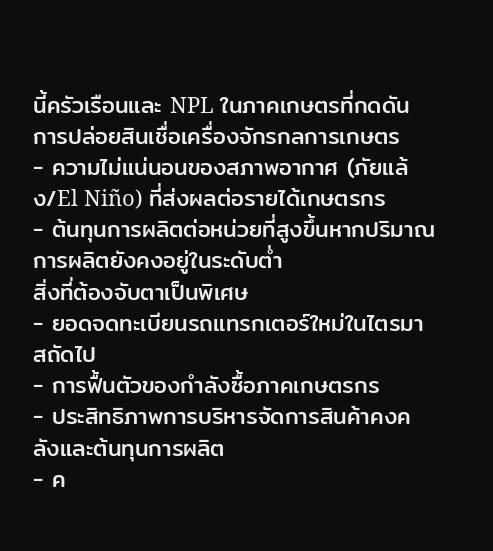นี้ครัวเรือนและ NPL ในภาคเกษตรที่กดดันการปล่อยสินเชื่อเครื่องจักรกลการเกษตร
- ความไม่แน่นอนของสภาพอากาศ (ภัยแล้ง/El Niño) ที่ส่งผลต่อรายได้เกษตรกร
- ต้นทุนการผลิตต่อหน่วยที่สูงขึ้นหากปริมาณการผลิตยังคงอยู่ในระดับต่ำ
สิ่งที่ต้องจับตาเป็นพิเศษ
- ยอดจดทะเบียนรถแทรกเตอร์ใหม่ในไตรมาสถัดไป
- การฟื้นตัวของกำลังซื้อภาคเกษตรกร
- ประสิทธิภาพการบริหารจัดการสินค้าคงคลังและต้นทุนการผลิต
- ค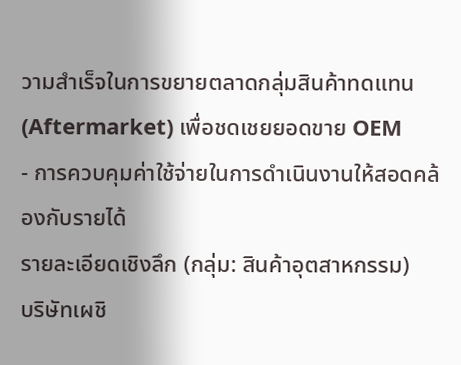วามสำเร็จในการขยายตลาดกลุ่มสินค้าทดแทน (Aftermarket) เพื่อชดเชยยอดขาย OEM
- การควบคุมค่าใช้จ่ายในการดำเนินงานให้สอดคล้องกับรายได้
รายละเอียดเชิงลึก (กลุ่ม: สินค้าอุตสาหกรรม)
บริษัทเผชิ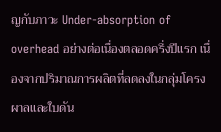ญกับภาวะ Under-absorption of overhead อย่างต่อเนื่องตลอดครึ่งปีแรก เนื่องจากปริมาณการผลิตที่ลดลงในกลุ่มโครงผาลและใบดัน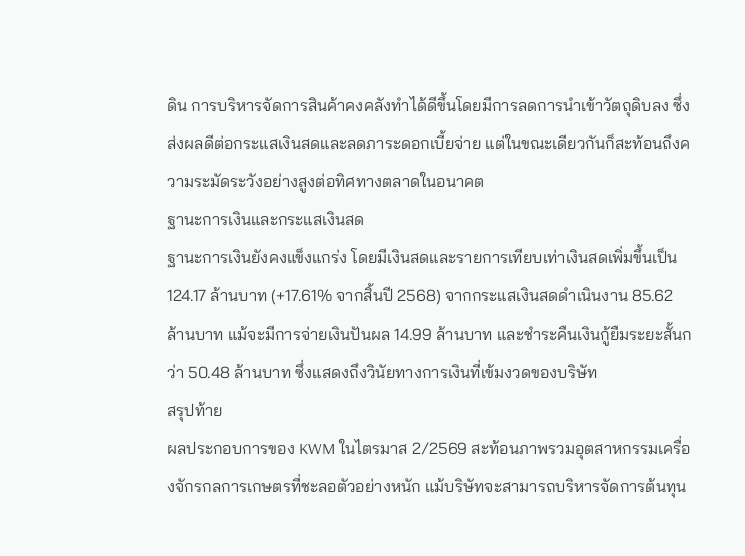ดิน การบริหารจัดการสินค้าคงคลังทำได้ดีขึ้นโดยมีการลดการนำเข้าวัตถุดิบลง ซึ่งส่งผลดีต่อกระแสเงินสดและลดภาระดอกเบี้ยจ่าย แต่ในขณะเดียวกันก็สะท้อนถึงความระมัดระวังอย่างสูงต่อทิศทางตลาดในอนาคต
ฐานะการเงินและกระแสเงินสด
ฐานะการเงินยังคงแข็งแกร่ง โดยมีเงินสดและรายการเทียบเท่าเงินสดเพิ่มขึ้นเป็น 124.17 ล้านบาท (+17.61% จากสิ้นปี 2568) จากกระแสเงินสดดำเนินงาน 85.62 ล้านบาท แม้จะมีการจ่ายเงินปันผล 14.99 ล้านบาท และชำระคืนเงินกู้ยืมระยะสั้นกว่า 50.48 ล้านบาท ซึ่งแสดงถึงวินัยทางการเงินที่เข้มงวดของบริษัท
สรุปท้าย
ผลประกอบการของ KWM ในไตรมาส 2/2569 สะท้อนภาพรวมอุตสาหกรรมเครื่องจักรกลการเกษตรที่ชะลอตัวอย่างหนัก แม้บริษัทจะสามารถบริหารจัดการต้นทุน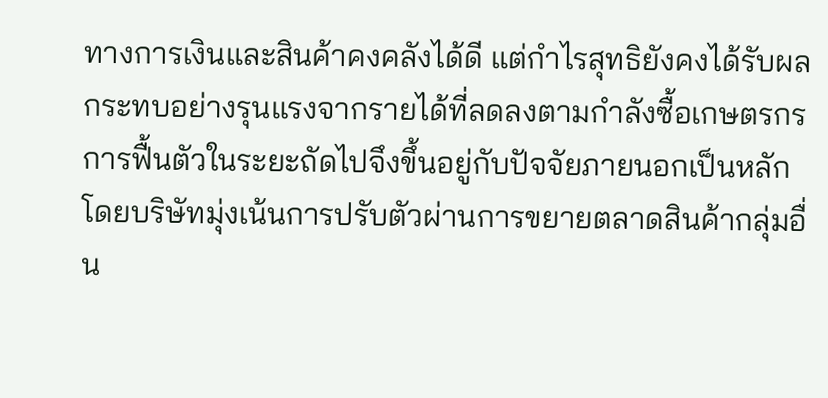ทางการเงินและสินค้าคงคลังได้ดี แต่กำไรสุทธิยังคงได้รับผลกระทบอย่างรุนแรงจากรายได้ที่ลดลงตามกำลังซื้อเกษตรกร การฟื้นตัวในระยะถัดไปจึงขึ้นอยู่กับปัจจัยภายนอกเป็นหลัก โดยบริษัทมุ่งเน้นการปรับตัวผ่านการขยายตลาดสินค้ากลุ่มอื่น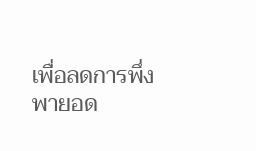เพื่อลดการพึ่งพายอด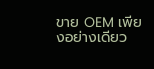ขาย OEM เพียงอย่างเดียว